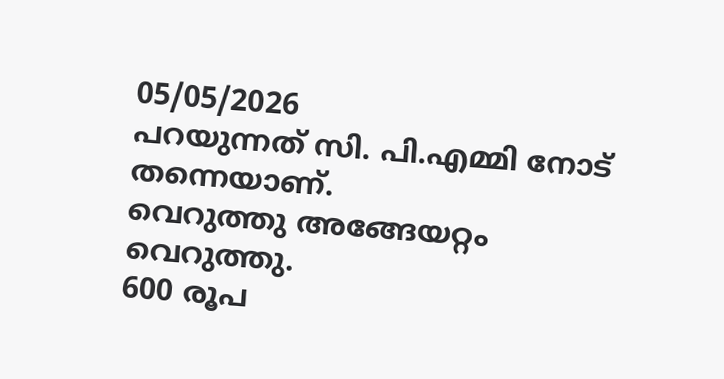05/05/2026
പറയുന്നത് സി. പി.എമ്മി നോട് തന്നെയാണ്.
വെറുത്തു അങ്ങേയറ്റം
വെറുത്തു.
600 രൂപ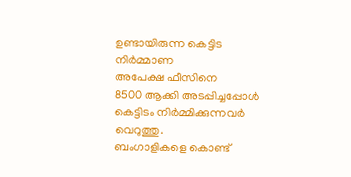ഉണ്ടായിരുന്ന കെട്ടിട നിർമ്മാണ
അപേക്ഷ ഫീസിനെ
8500 ആക്കി അടപ്പിച്ചപ്പോൾ
കെട്ടിടം നിർമ്മിക്കുന്നവർ വെറുത്തു.
ബംഗാളികളെ കൊണ്ട്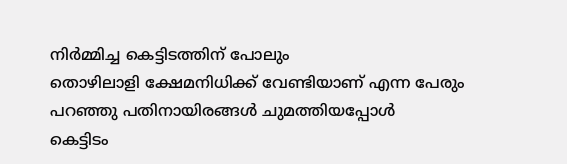നിർമ്മിച്ച കെട്ടിടത്തിന് പോലും
തൊഴിലാളി ക്ഷേമനിധിക്ക് വേണ്ടിയാണ് എന്ന പേരും പറഞ്ഞു പതിനായിരങ്ങൾ ചുമത്തിയപ്പോൾ
കെട്ടിടം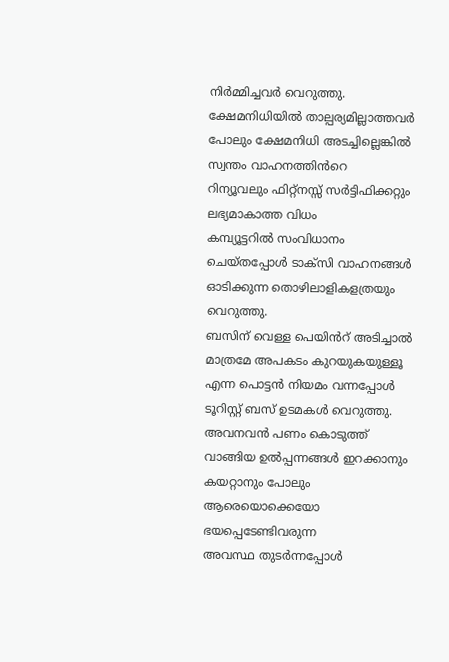നിർമ്മിച്ചവർ വെറുത്തു.
ക്ഷേമനിധിയിൽ താല്പര്യമില്ലാത്തവർ പോലും ക്ഷേമനിധി അടച്ചില്ലെങ്കിൽ സ്വന്തം വാഹനത്തിൻറെ
റിന്യൂവലും ഫിറ്റ്നസ്സ് സർട്ടിഫിക്കറ്റും ലഭ്യമാകാത്ത വിധം
കമ്പ്യൂട്ടറിൽ സംവിധാനം ചെയ്തപ്പോൾ ടാക്സി വാഹനങ്ങൾ ഓടിക്കുന്ന തൊഴിലാളികളത്രയും വെറുത്തു.
ബസിന് വെള്ള പെയിൻറ് അടിച്ചാൽ മാത്രമേ അപകടം കുറയുകയുള്ളൂ എന്ന പൊട്ടൻ നിയമം വന്നപ്പോൾ ടൂറിസ്റ്റ് ബസ് ഉടമകൾ വെറുത്തു.
അവനവൻ പണം കൊടുത്ത് വാങ്ങിയ ഉൽപ്പന്നങ്ങൾ ഇറക്കാനും കയറ്റാനും പോലും ആരെയൊക്കെയോ ഭയപ്പെടേണ്ടിവരുന്ന
അവസ്ഥ തുടർന്നപ്പോൾ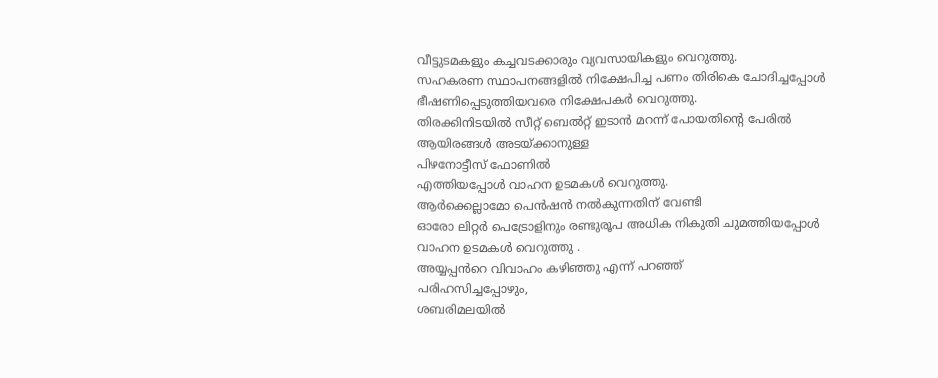വീട്ടുടമകളും കച്ചവടക്കാരും വ്യവസായികളും വെറുത്തു.
സഹകരണ സ്ഥാപനങ്ങളിൽ നിക്ഷേപിച്ച പണം തിരികെ ചോദിച്ചപ്പോൾ
ഭീഷണിപ്പെടുത്തിയവരെ നിക്ഷേപകർ വെറുത്തു.
തിരക്കിനിടയിൽ സീറ്റ് ബെൽറ്റ് ഇടാൻ മറന്ന് പോയതിന്റെ പേരിൽ
ആയിരങ്ങൾ അടയ്ക്കാനുള്ള
പിഴനോട്ടീസ് ഫോണിൽ
എത്തിയപ്പോൾ വാഹന ഉടമകൾ വെറുത്തു.
ആർക്കെല്ലാമോ പെൻഷൻ നൽകുന്നതിന് വേണ്ടി
ഓരോ ലിറ്റർ പെട്രോളിനും രണ്ടുരൂപ അധിക നികുതി ചുമത്തിയപ്പോൾ
വാഹന ഉടമകൾ വെറുത്തു .
അയ്യപ്പൻറെ വിവാഹം കഴിഞ്ഞു എന്ന് പറഞ്ഞ്
പരിഹസിച്ചപ്പോഴും,
ശബരിമലയിൽ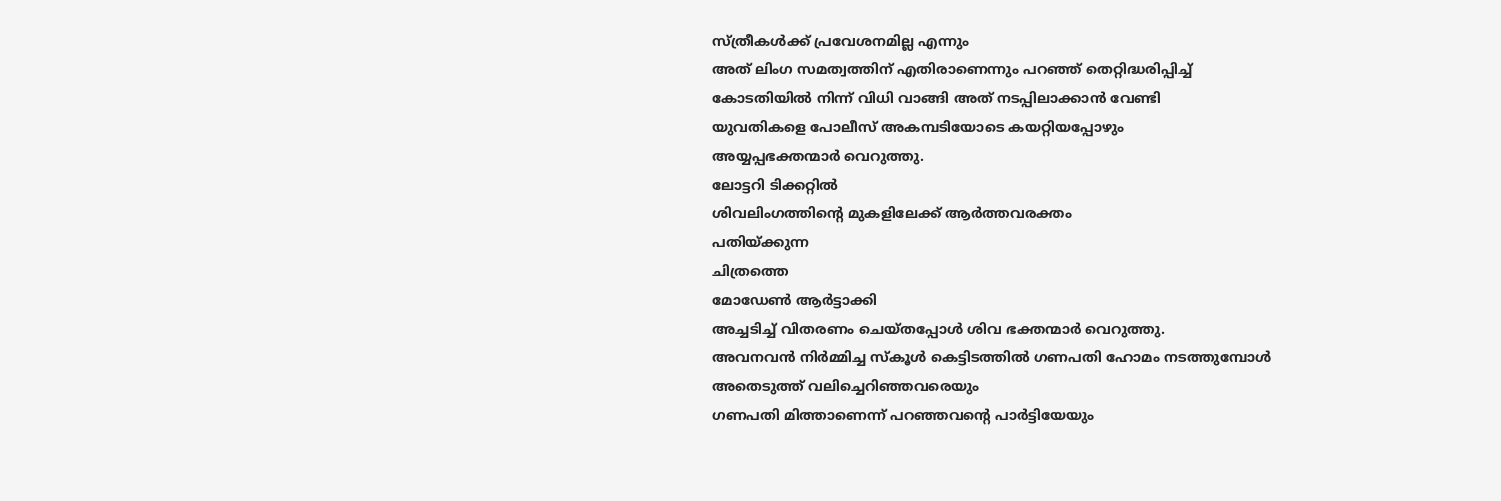സ്ത്രീകൾക്ക് പ്രവേശനമില്ല എന്നും
അത് ലിംഗ സമത്വത്തിന് എതിരാണെന്നും പറഞ്ഞ് തെറ്റിദ്ധരിപ്പിച്ച്
കോടതിയിൽ നിന്ന് വിധി വാങ്ങി അത് നടപ്പിലാക്കാൻ വേണ്ടി
യുവതികളെ പോലീസ് അകമ്പടിയോടെ കയറ്റിയപ്പോഴും
അയ്യപ്പഭക്തന്മാർ വെറുത്തു.
ലോട്ടറി ടിക്കറ്റിൽ
ശിവലിംഗത്തിൻ്റെ മുകളിലേക്ക് ആർത്തവരക്തം
പതിയ്ക്കുന്ന
ചിത്രത്തെ
മോഡേൺ ആർട്ടാക്കി
അച്ചടിച്ച് വിതരണം ചെയ്തപ്പോൾ ശിവ ഭക്തന്മാർ വെറുത്തു.
അവനവൻ നിർമ്മിച്ച സ്കൂൾ കെട്ടിടത്തിൽ ഗണപതി ഹോമം നടത്തുമ്പോൾ
അതെടുത്ത് വലിച്ചെറിഞ്ഞവരെയും
ഗണപതി മിത്താണെന്ന് പറഞ്ഞവൻ്റെ പാർട്ടിയേയും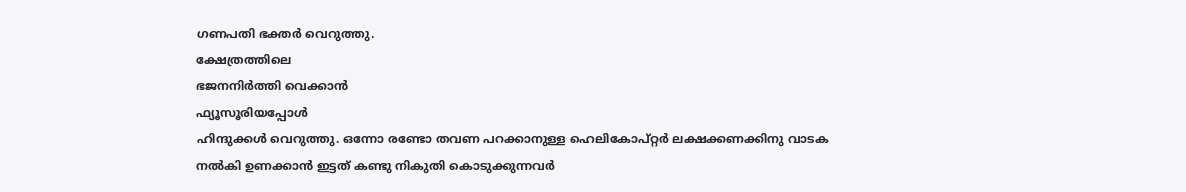ഗണപതി ഭക്തർ വെറുത്തു.
ക്ഷേത്രത്തിലെ
ഭജനനിർത്തി വെക്കാൻ
ഫ്യൂസൂരിയപ്പോൾ
ഹിന്ദുക്കൾ വെറുത്തു. ഒന്നോ രണ്ടോ തവണ പറക്കാനുള്ള ഹെലികോപ്റ്റർ ലക്ഷക്കണക്കിനു വാടക നൽകി ഉണക്കാൻ ഇട്ടത് കണ്ടു നികുതി കൊടുക്കുന്നവർ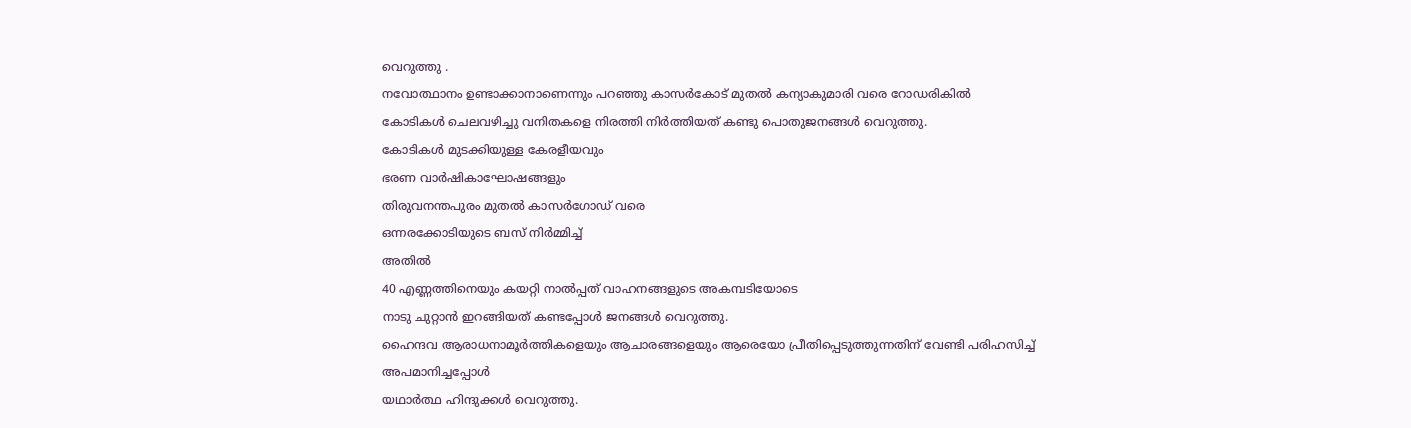വെറുത്തു .
നവോത്ഥാനം ഉണ്ടാക്കാനാണെന്നും പറഞ്ഞു കാസർകോട് മുതൽ കന്യാകുമാരി വരെ റോഡരികിൽ
കോടികൾ ചെലവഴിച്ചു വനിതകളെ നിരത്തി നിർത്തിയത് കണ്ടു പൊതുജനങ്ങൾ വെറുത്തു.
കോടികൾ മുടക്കിയുള്ള കേരളീയവും
ഭരണ വാർഷികാഘോഷങ്ങളും
തിരുവനന്തപുരം മുതൽ കാസർഗോഡ് വരെ
ഒന്നരക്കോടിയുടെ ബസ് നിർമ്മിച്ച്
അതിൽ
40 എണ്ണത്തിനെയും കയറ്റി നാൽപ്പത് വാഹനങ്ങളുടെ അകമ്പടിയോടെ
നാടു ചുറ്റാൻ ഇറങ്ങിയത് കണ്ടപ്പോൾ ജനങ്ങൾ വെറുത്തു.
ഹൈന്ദവ ആരാധനാമൂർത്തികളെയും ആചാരങ്ങളെയും ആരെയോ പ്രീതിപ്പെടുത്തുന്നതിന് വേണ്ടി പരിഹസിച്ച് അപമാനിച്ചപ്പോൾ
യഥാർത്ഥ ഹിന്ദുക്കൾ വെറുത്തു.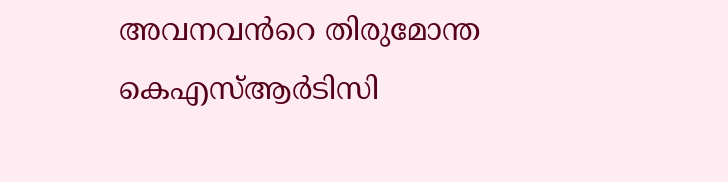അവനവൻറെ തിരുമോന്ത
കെഎസ്ആർടിസി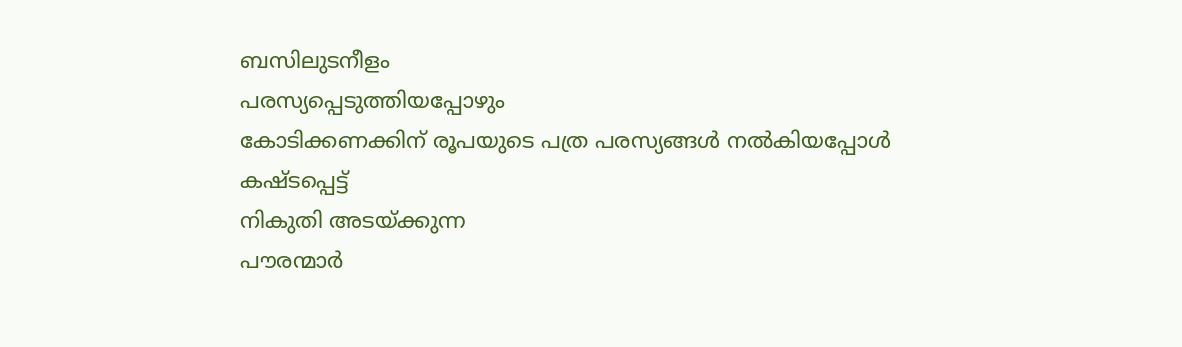ബസിലുടനീളം
പരസ്യപ്പെടുത്തിയപ്പോഴും
കോടിക്കണക്കിന് രൂപയുടെ പത്ര പരസ്യങ്ങൾ നൽകിയപ്പോൾ കഷ്ടപ്പെട്ട്
നികുതി അടയ്ക്കുന്ന
പൗരന്മാർ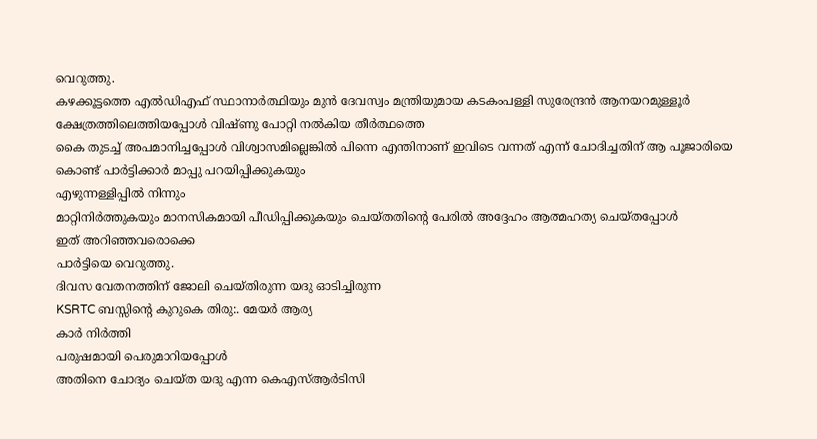വെറുത്തു.
കഴക്കൂട്ടത്തെ എൽഡിഎഫ് സ്ഥാനാർത്ഥിയും മുൻ ദേവസ്വം മന്ത്രിയുമായ കടകംപള്ളി സുരേന്ദ്രൻ ആനയറമുള്ളൂർ ക്ഷേത്രത്തിലെത്തിയപ്പോൾ വിഷ്ണു പോറ്റി നൽകിയ തീർത്ഥത്തെ
കൈ തുടച്ച് അപമാനിച്ചപ്പോൾ വിശ്വാസമില്ലെങ്കിൽ പിന്നെ എന്തിനാണ് ഇവിടെ വന്നത് എന്ന് ചോദിച്ചതിന് ആ പൂജാരിയെ കൊണ്ട് പാർട്ടിക്കാർ മാപ്പു പറയിപ്പിക്കുകയും
എഴുന്നള്ളിപ്പിൽ നിന്നും
മാറ്റിനിർത്തുകയും മാനസികമായി പീഡിപ്പിക്കുകയും ചെയ്തതിന്റെ പേരിൽ അദ്ദേഹം ആത്മഹത്യ ചെയ്തപ്പോൾ
ഇത് അറിഞ്ഞവരൊക്കെ
പാർട്ടിയെ വെറുത്തു.
ദിവസ വേതനത്തിന് ജോലി ചെയ്തിരുന്ന യദു ഓടിച്ചിരുന്ന
KSRTC ബസ്സിന്റെ കുറുകെ തിരു:. മേയർ ആര്യ
കാർ നിർത്തി
പരുഷമായി പെരുമാറിയപ്പോൾ
അതിനെ ചോദ്യം ചെയ്ത യദു എന്ന കെഎസ്ആർടിസി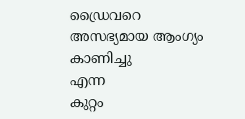ഡ്രൈവറെ
അസഭ്യമായ ആംഗ്യം കാണിച്ചു
എന്ന
കുറ്റം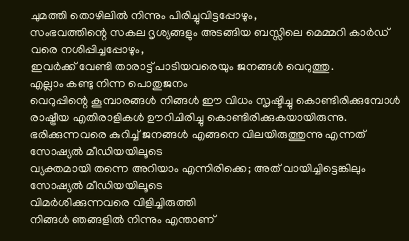ചുമത്തി തൊഴിലിൽ നിന്നും പിരിച്ചുവിട്ടപ്പോഴും,
സംഭവത്തിന്റെ സകല ദൃശ്യങ്ങളും അടങ്ങിയ ബസ്സിലെ മെമ്മറി കാർഡ് വരെ നശിപ്പിച്ചപ്പോഴും,
ഇവർക്ക് വേണ്ടി താരാട്ട് പാടിയവരെയും ജനങ്ങൾ വെറുത്തു.
എല്ലാം കണ്ടു നിന്ന പൊതുജനം
വെറുപ്പിന്റെ കൂമ്പാരങ്ങൾ നിങ്ങൾ ഈ വിധം സൃഷ്ടിച്ചു കൊണ്ടിരിക്കുമ്പോൾ രാഷ്ട്രീയ എതിരാളികൾ ഊറിചിരിച്ചു കൊണ്ടിരിക്കുകയായിരുന്നു.
ഭരിക്കുന്നവരെ കുറിച്ച് ജനങ്ങൾ എങ്ങനെ വിലയിരുത്തുന്നു എന്നത് സോഷ്യൽ മീഡിയയിലൂടെ
വ്യക്തമായി തന്നെ അറിയാം എന്നിരിക്കെ; അത് വായിച്ചിട്ടെങ്കിലും
സോഷ്യൽ മീഡിയയിലൂടെ
വിമർശിക്കുന്നവരെ വിളിച്ചിരുത്തി
നിങ്ങൾ ഞങ്ങളിൽ നിന്നും എന്താണ്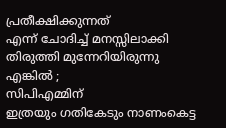പ്രതീക്ഷിക്കുന്നത്
എന്ന് ചോദിച്ച് മനസ്സിലാക്കി തിരുത്തി മുന്നേറിയിരുന്നു എങ്കിൽ ;
സിപിഎമ്മിന്
ഇത്രയും ഗതികേടും നാണംകെട്ട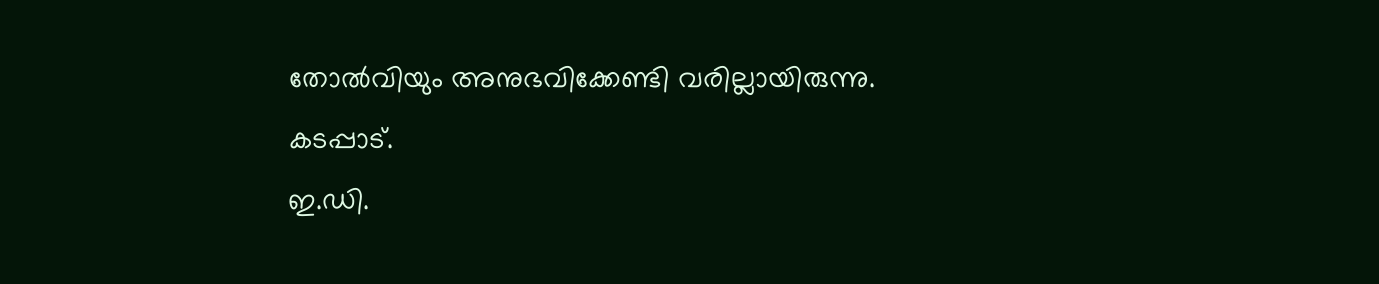തോൽവിയും അനുഭവിക്കേണ്ടി വരില്ലായിരുന്നു.
കടപ്പാട്.
ഇ.ഡി.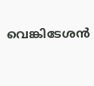വെങ്കിടേശൻ